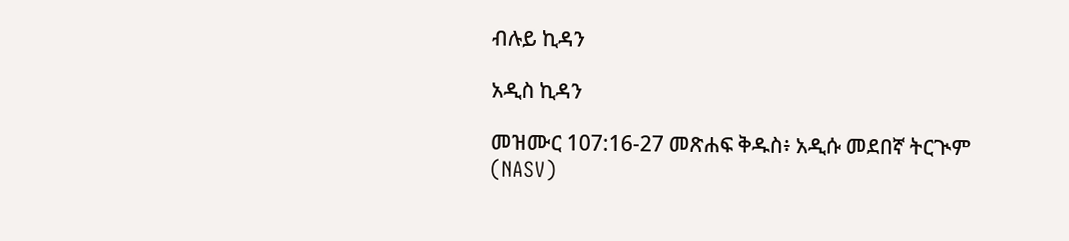ብሉይ ኪዳን

አዲስ ኪዳን

መዝሙር 107:16-27 መጽሐፍ ቅዱስ፥ አዲሱ መደበኛ ትርጒም (NASV)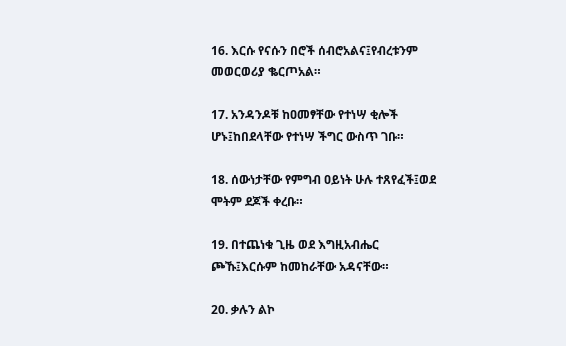16. እርሱ የናሱን በሮች ሰብሮአልና፤የብረቱንም መወርወሪያ ቈርጦአል።

17. አንዳንዶቹ ከዐመፃቸው የተነሣ ቂሎች ሆኑ፤ከበደላቸው የተነሣ ችግር ውስጥ ገቡ።

18. ሰውነታቸው የምግብ ዐይነት ሁሉ ተጸየፈች፤ወደ ሞትም ደጆች ቀረቡ።

19. በተጨነቁ ጊዜ ወደ እግዚአብሔር ጮኹ፤እርሱም ከመከራቸው አዳናቸው።

20. ቃሉን ልኮ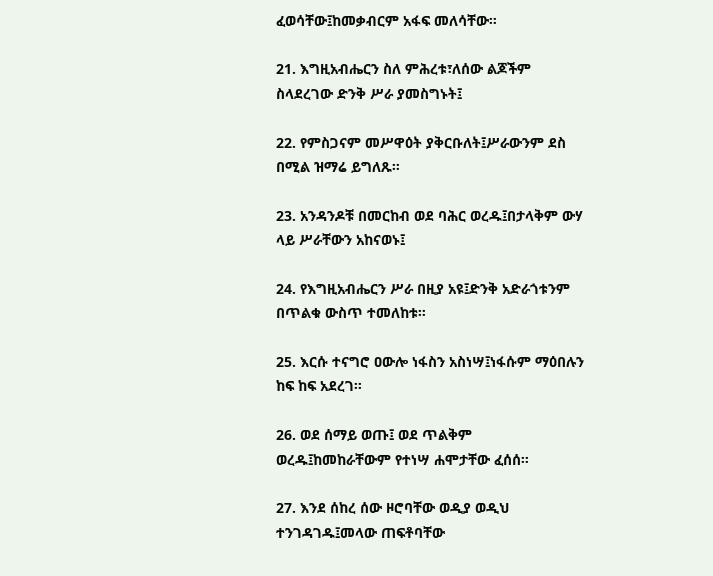ፈወሳቸው፤ከመቃብርም አፋፍ መለሳቸው።

21. እግዚአብሔርን ስለ ምሕረቱ፣ለሰው ልጆችም ስላደረገው ድንቅ ሥራ ያመስግኑት፤

22. የምስጋናም መሥዋዕት ያቅርቡለት፤ሥራውንም ደስ በሚል ዝማሬ ይግለጹ።

23. አንዳንዶቹ በመርከብ ወደ ባሕር ወረዱ፤በታላቅም ውሃ ላይ ሥራቸውን አከናወኑ፤

24. የእግዚአብሔርን ሥራ በዚያ አዩ፤ድንቅ አድራጎቱንም በጥልቁ ውስጥ ተመለከቱ።

25. እርሱ ተናግሮ ዐውሎ ነፋስን አስነሣ፤ነፋሱም ማዕበሉን ከፍ ከፍ አደረገ።

26. ወደ ሰማይ ወጡ፤ ወደ ጥልቅም ወረዱ፤ከመከራቸውም የተነሣ ሐሞታቸው ፈሰሰ።

27. እንደ ሰከረ ሰው ዞሮባቸው ወዲያ ወዲህ ተንገዳገዱ፤መላው ጠፍቶባቸው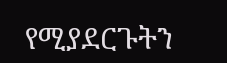የሚያደርጉትን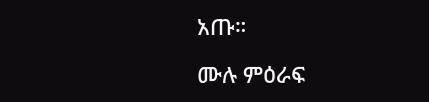አጡ።

ሙሉ ምዕራፍ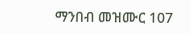ማንበብ መዝሙር 107